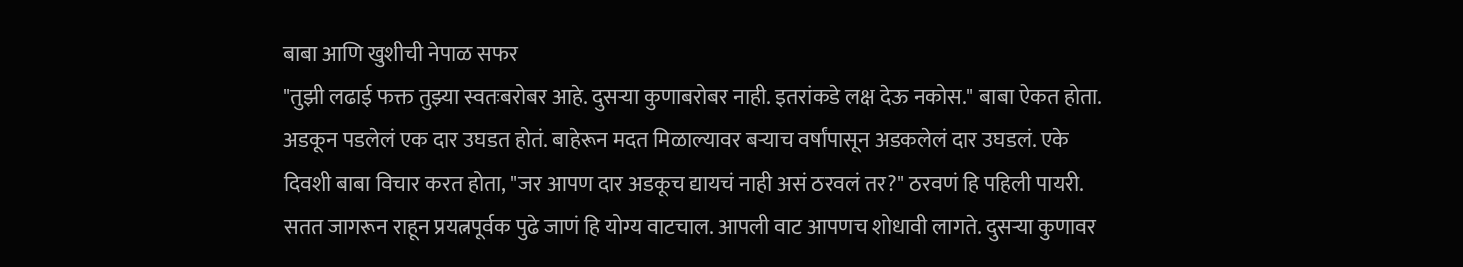बाबा आणि खुशीची नेपाळ सफर
"तुझी लढाई फक्त तुझ्या स्वतःबरोबर आहे. दुसऱ्या कुणाबरोबर नाही. इतरांकडे लक्ष देऊ नकोस." बाबा ऐकत होता. अडकून पडलेलं एक दार उघडत होतं. बाहेरून मदत मिळाल्यावर बऱ्याच वर्षांपासून अडकलेलं दार उघडलं. एके दिवशी बाबा विचार करत होता, "जर आपण दार अडकूच द्यायचं नाही असं ठरवलं तर?" ठरवणं हि पहिली पायरी. सतत जागरून राहून प्रयत्नपूर्वक पुढे जाणं हि योग्य वाटचाल. आपली वाट आपणच शोधावी लागते. दुसऱ्या कुणावर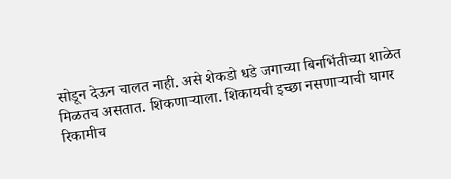सोडून देऊन चालत नाही. असे शेकडो धडे जगाच्या बिनभिंतीच्या शाळेत मिळतच असतात. शिकणाऱ्याला. शिकायची इच्छा नसणाऱ्याची घागर रिकामीच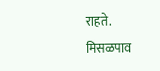राहते.
मिसळपाव